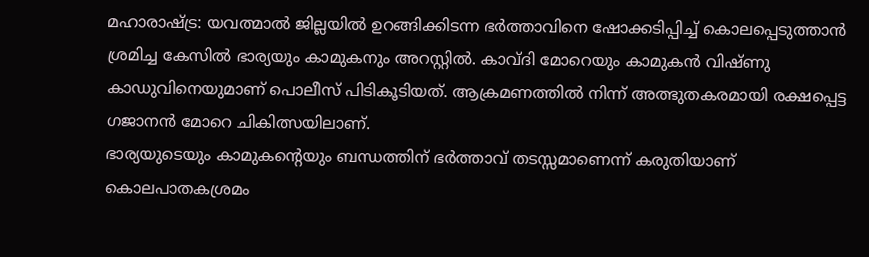മഹാരാഷ്ട്ര: യവത്മാൽ ജില്ലയിൽ ഉറങ്ങിക്കിടന്ന ഭർത്താവിനെ ഷോക്കടിപ്പിച്ച് കൊലപ്പെടുത്താൻ ശ്രമിച്ച കേസിൽ ഭാര്യയും കാമുകനും അറസ്റ്റിൽ. കാവ്ദി മോറെയും കാമുകൻ വിഷ്ണു കാഡുവിനെയുമാണ് പൊലീസ് പിടികൂടിയത്. ആക്രമണത്തിൽ നിന്ന് അത്ഭുതകരമായി രക്ഷപ്പെട്ട ഗജാനൻ മോറെ ചികിത്സയിലാണ്.
ഭാര്യയുടെയും കാമുകന്റെയും ബന്ധത്തിന് ഭർത്താവ് തടസ്സമാണെന്ന് കരുതിയാണ് കൊലപാതകശ്രമം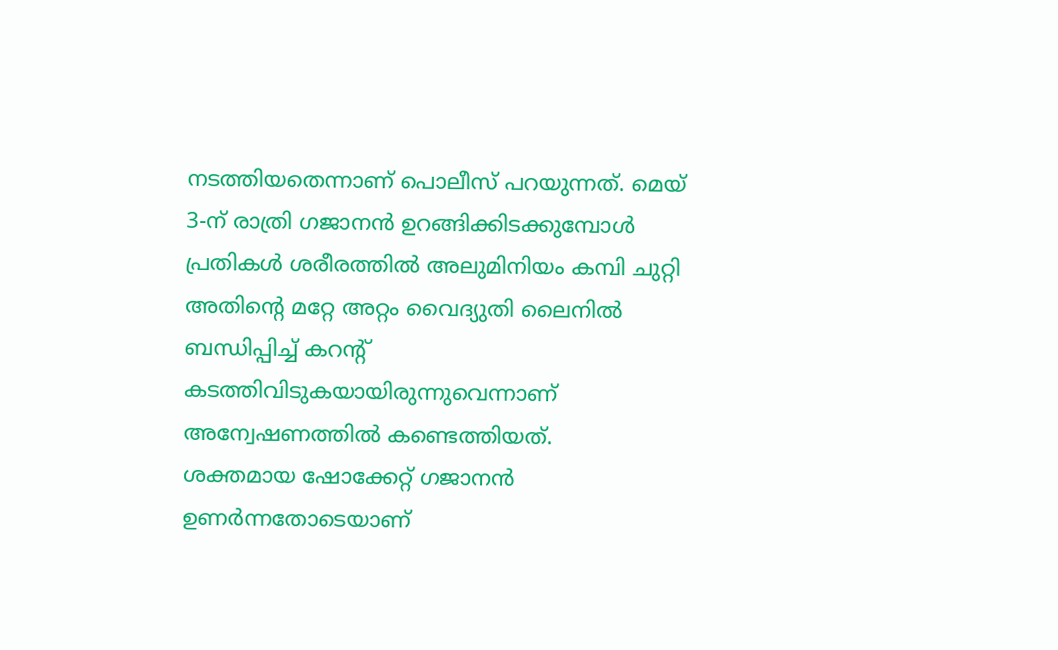നടത്തിയതെന്നാണ് പൊലീസ് പറയുന്നത്. മെയ് 3-ന് രാത്രി ഗജാനൻ ഉറങ്ങിക്കിടക്കുമ്പോൾ പ്രതികൾ ശരീരത്തിൽ അലുമിനിയം കമ്പി ചുറ്റി അതിന്റെ മറ്റേ അറ്റം വൈദ്യുതി ലൈനിൽ ബന്ധിപ്പിച്ച് കറന്റ് കടത്തിവിടുകയായിരുന്നുവെന്നാണ് അന്വേഷണത്തിൽ കണ്ടെത്തിയത്.
ശക്തമായ ഷോക്കേറ്റ് ഗജാനൻ ഉണർന്നതോടെയാണ്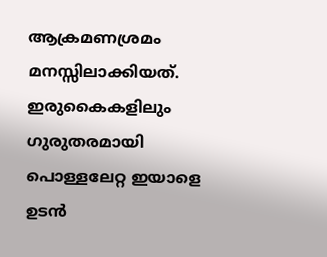ആക്രമണശ്രമം മനസ്സിലാക്കിയത്. ഇരുകൈകളിലും ഗുരുതരമായി പൊള്ളലേറ്റ ഇയാളെ ഉടൻ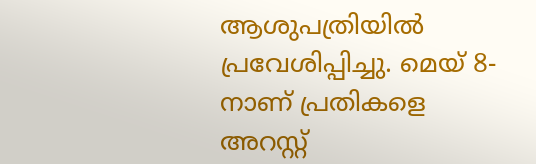ആശുപത്രിയിൽ പ്രവേശിപ്പിച്ചു. മെയ് 8-നാണ് പ്രതികളെ അറസ്റ്റ്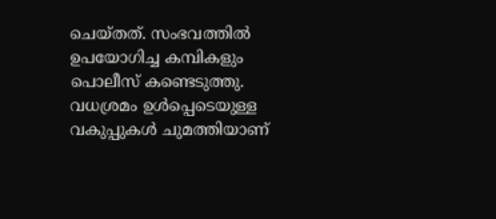ചെയ്തത്. സംഭവത്തിൽ ഉപയോഗിച്ച കമ്പികളും പൊലീസ് കണ്ടെടുത്തു. വധശ്രമം ഉൾപ്പെടെയുള്ള വകുപ്പുകൾ ചുമത്തിയാണ്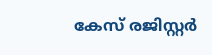കേസ് രജിസ്റ്റർ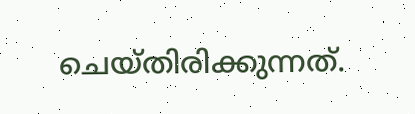ചെയ്തിരിക്കുന്നത്.